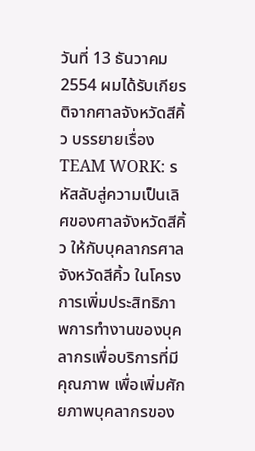วันที่ 13 ธันวาคม 2554 ผมได้รับเกียรติจากศาลจังหวัดสีคิ้ว บรรยายเรื่อง TEAM WORK: รหัสลับสู่ความเป็นเลิศของศาลจังหวัดสีคิ้ว ให้กับบุคลากรศาลจังหวัดสีคิ้ว ในโครงการเพิ่มประสิทธิภาพการทำงานของบุคลากรเพื่อบริการที่มีคุณภาพ เพื่อเพิ่มศักยภาพบุคลากรของ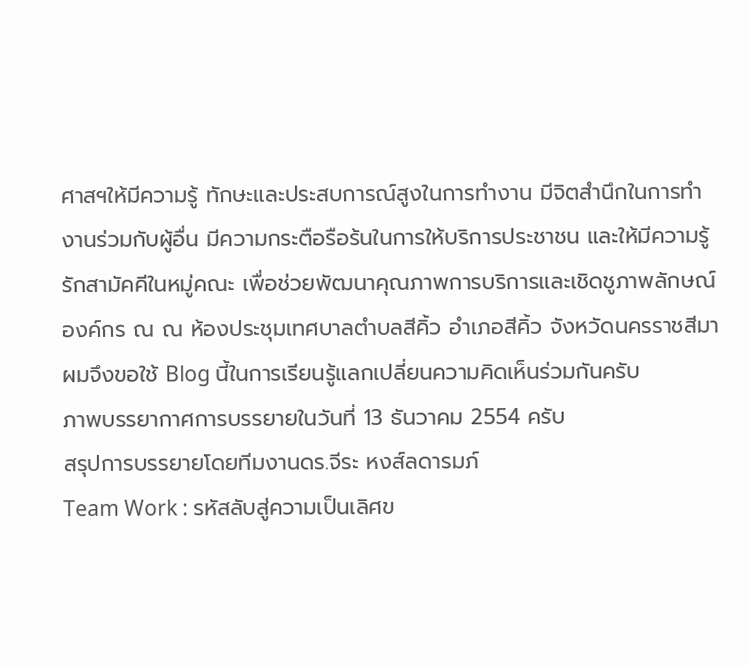ศาสฯให้มีความรู้ ทักษะและประสบการณ์สูงในการทำงาน มีจิตสำนึกในการทำงานร่วมกับผู้อื่น มีความกระตือรือร้นในการให้บริการประชาชน และให้มีความรู้รักสามัคคีในหมู่คณะ เพื่อช่วยพัฒนาคุณภาพการบริการและเชิดชูภาพลักษณ์องค์กร ณ ณ ห้องประชุมเทศบาลตำบลสีคิ้ว อำเภอสีคิ้ว จังหวัดนครราชสีมา
ผมจึงขอใช้ Blog นี้ในการเรียนรู้แลกเปลี่ยนความคิดเห็นร่วมกันครับ
ภาพบรรยากาศการบรรยายในวันที่ 13 ธันวาคม 2554 ครับ
สรุปการบรรยายโดยทีมงานดร.จีระ หงส์ลดารมภ์
Team Work : รหัสลับสู่ความเป็นเลิศข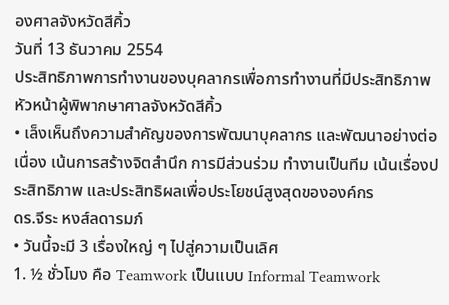องศาลจังหวัดสีคิ้ว
วันที่ 13 ธันวาคม 2554
ประสิทธิภาพการทำงานของบุคลากรเพื่อการทำงานที่มีประสิทธิภาพ
หัวหน้าผู้พิพากษาศาลจังหวัดสีคิ้ว
• เล็งเห็นถึงความสำคัญของการพัฒนาบุคลากร และพัฒนาอย่างต่อเนื่อง เน้นการสร้างจิตสำนึก การมีส่วนร่วม ทำงานเป็นทีม เน้นเรื่องประสิทธิภาพ และประสิทธิผลเพื่อประโยชน์สูงสุดขององค์กร
ดร.จีระ หงส์ลดารมภ์
• วันนี้จะมี 3 เรื่องใหญ่ ๆ ไปสู่ความเป็นเลิศ
1. ½ ชั่วโมง คือ Teamwork เป็นแบบ Informal Teamwork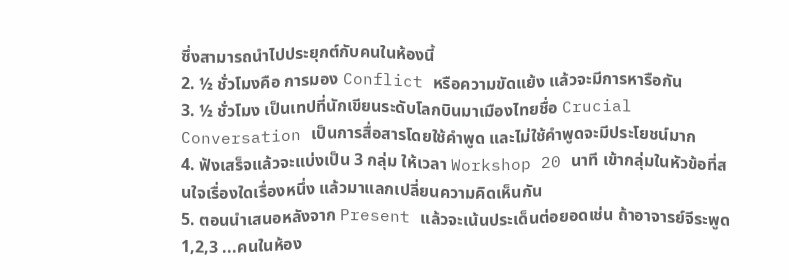ซึ่งสามารถนำไปประยุกต์กับคนในห้องนี้
2. ½ ชั่วโมงคือ การมอง Conflict หรือความขัดแย้ง แล้วจะมีการหารือกัน
3. ½ ชั่วโมง เป็นเทปที่นักเขียนระดับโลกบินมาเมืองไทยชื่อ Crucial Conversation เป็นการสื่อสารโดยใช้คำพูด และไม่ใช้คำพูดจะมีประโยชน์มาก
4. ฟังเสร็จแล้วจะแบ่งเป็น 3 กลุ่ม ให้เวลา Workshop 20 นาที เข้ากลุ่มในหัวข้อที่สนใจเรื่องใดเรื่องหนึ่ง แล้วมาแลกเปลี่ยนความคิดเห็นกัน
5. ตอนนำเสนอหลังจาก Present แล้วจะเน้นประเด็นต่อยอดเช่น ถ้าอาจารย์จีระพูด 1,2,3 ...คนในห้อง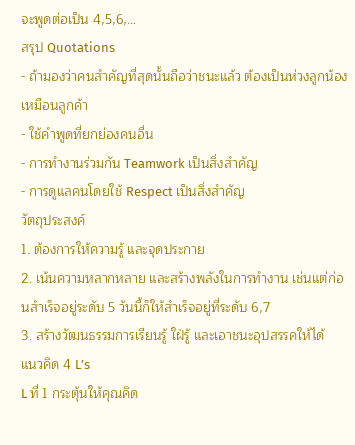จะพูดต่อเป็น 4,5,6,…
สรุป Quotations
- ถ้ามองว่าคนสำคัญที่สุดนั้นถือว่าชนะแล้ว ต้องเป็นห่วงลูกน้องเหมือนลูกค้า
- ใช้คำพูดที่ยกย่องคนอื่น
- การทำงานร่วมกัน Teamwork เป็นสิ่งสำคัญ
- การดูแลคนโดยใช้ Respect เป็นสิ่งสำคัญ
วัตถุประสงค์
1. ต้องการให้ความรู้ และจุดประกาย
2. เน้นความหลากหลาย และสร้างพลังในการทำงาน เช่นแต่ก่อนสำเร็จอยู่ระดับ 5 วันนี้ก็ให้สำเร็จอยู่ที่ระดับ 6,7
3. สร้างวัฒนธรรมการเรียนรู้ ใฝ่รู้ และเอาชนะอุปสรรคให้ได้
แนวคิด 4 L’s
L ที่ 1 กระตุ้นให้คุณคิด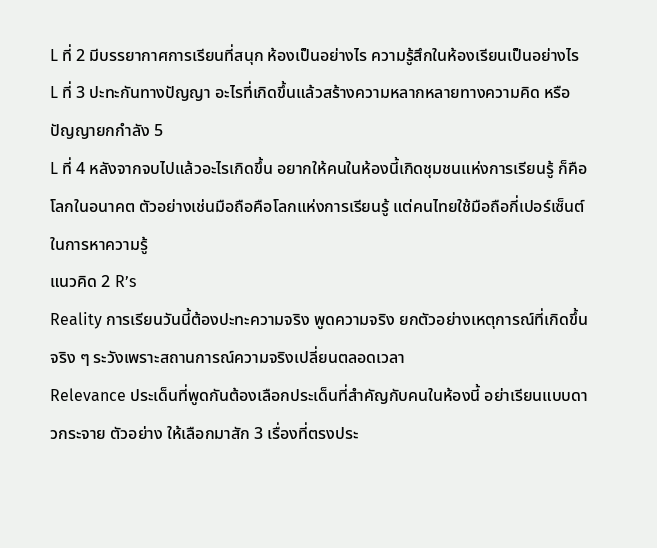L ที่ 2 มีบรรยากาศการเรียนที่สนุก ห้องเป็นอย่างไร ความรู้สึกในห้องเรียนเป็นอย่างไร
L ที่ 3 ปะทะกันทางปัญญา อะไรที่เกิดขึ้นแล้วสร้างความหลากหลายทางความคิด หรือปัญญายกกำลัง 5
L ที่ 4 หลังจากจบไปแล้วอะไรเกิดขึ้น อยากให้คนในห้องนี้เกิดชุมชนแห่งการเรียนรู้ ก็คือโลกในอนาคต ตัวอย่างเช่นมือถือคือโลกแห่งการเรียนรู้ แต่คนไทยใช้มือถือกี่เปอร์เซ็นต์ในการหาความรู้
แนวคิด 2 R’s
Reality การเรียนวันนี้ต้องปะทะความจริง พูดความจริง ยกตัวอย่างเหตุการณ์ที่เกิดขึ้นจริง ๆ ระวังเพราะสถานการณ์ความจริงเปลี่ยนตลอดเวลา
Relevance ประเด็นที่พูดกันต้องเลือกประเด็นที่สำคัญกับคนในห้องนี้ อย่าเรียนแบบดาวกระจาย ตัวอย่าง ให้เลือกมาสัก 3 เรื่องที่ตรงประ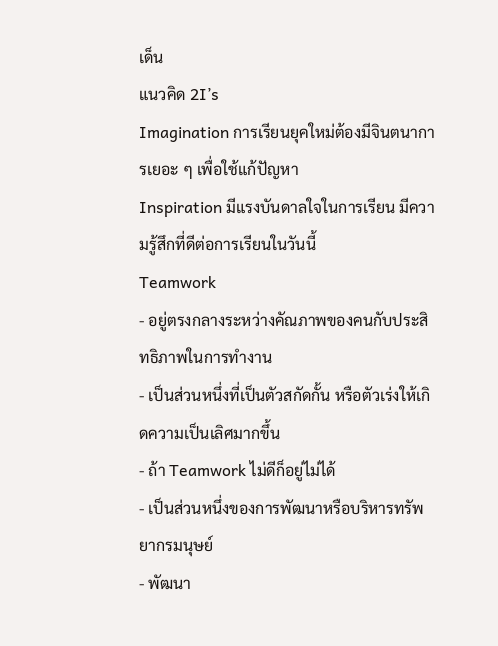เด็น
แนวคิด 2I’s
Imagination การเรียนยุคใหม่ต้องมีจินตนาการเยอะ ๆ เพื่อใช้แก้ปัญหา
Inspiration มีแรงบันดาลใจในการเรียน มีความรู้สึกที่ดีต่อการเรียนในวันนี้
Teamwork
- อยู่ตรงกลางระหว่างคัณภาพของคนกับประสิทธิภาพในการทำงาน
- เป็นส่วนหนึ่งที่เป็นตัวสกัดกั้น หรือตัวเร่งให้เกิดความเป็นเลิศมากขึ้น
- ถ้า Teamwork ไม่ดีก็อยู่ไม่ได้
- เป็นส่วนหนึ่งของการพัฒนาหรือบริหารทรัพยากรมนุษย์
- พัฒนา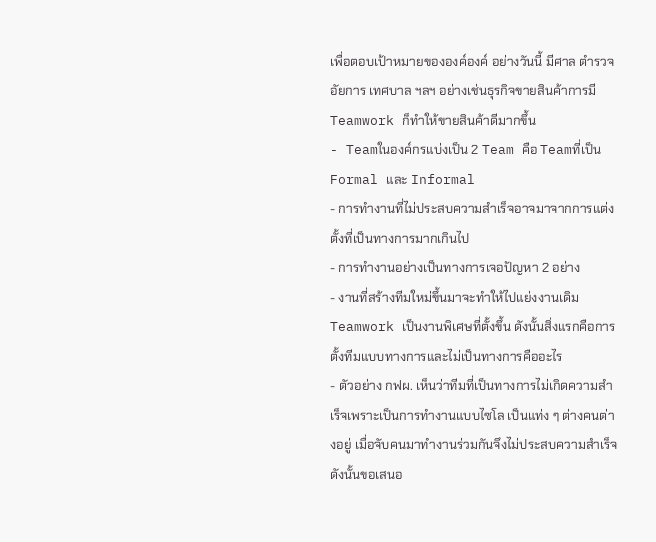เพื่อตอบเป้าหมายขององค์องค์ อย่างวันนี้ มีศาล ตำรวจ อัยการ เทศบาล ฯลฯ อย่างเช่นธุรกิจขายสินค้าการมี Teamwork ก็ทำให้ขายสินค้าดีมากขึ้น
- Teamในองค์กรแบ่งเป็น 2 Team คือ Teamที่เป็น Formal และ Informal
- การทำงานที่ไม่ประสบความสำเร็จอาจมาจากการแต่งตั้งที่เป็นทางการมากเกินไป
- การทำงานอย่างเป็นทางการเจอปัญหา 2 อย่าง
- งานที่สร้างทีมใหม่ขึ้นมาจะทำให้ไปแย่งงานเดิม Teamwork เป็นงานพิเศษที่ตั้งขึ้น ดังนั้นสิ่งแรกคือการตั้งทีมแบบทางการและไม่เป็นทางการคืออะไร
- ตัวอย่าง กฟผ. เห็นว่าทีมที่เป็นทางการไม่เกิดความสำเร็จเพราะเป็นการทำงานแบบไซโล เป็นแท่ง ๆ ต่างคนต่างอยู่ เมื่อจับคนมาทำงานร่วมกันจึงไม่ประสบความสำเร็จ ดังนั้นขอเสนอ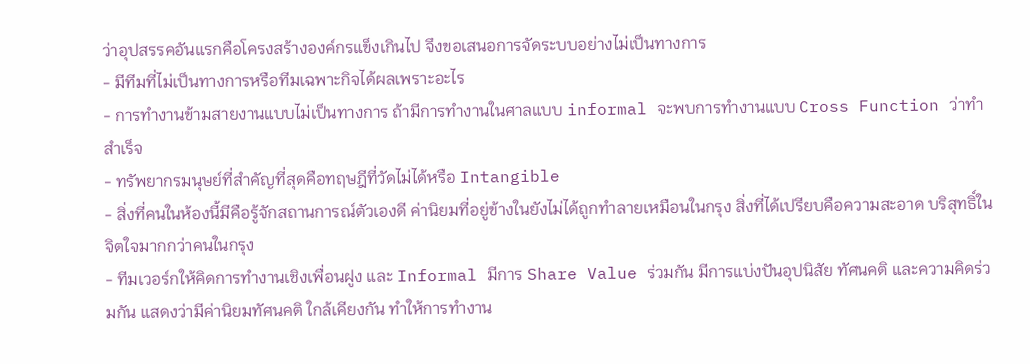ว่าอุปสรรคอันแรกคือโครงสร้างองค์กรแข็งเกินไป จึงขอเสนอการจัดระบบอย่างไม่เป็นทางการ
- มีทีมที่ไม่เป็นทางการหรือทีมเฉพาะกิจได้ผลเพราะอะไร
- การทำงานข้ามสายงานแบบไม่เป็นทางการ ถ้ามีการทำงานในศาลแบบ informal จะพบการทำงานแบบ Cross Function ว่าทำสำเร็จ
- ทรัพยากรมนุษย์ที่สำคัญที่สุดคือทฤษฎีที่วัดไม่ได้หรือ Intangible
- สิ่งที่คนในห้องนี้มีคือรู้จักสถานการณ์ตัวเองดี ค่านิยมที่อยู่ข้างในยังไม่ได้ถูกทำลายเหมือนในกรุง สิ่งที่ได้เปรียบคือความสะอาด บริสุทธิ์ในจิตใจมากกว่าคนในกรุง
- ทีมเวอร์กให้คิดการทำงานเชิงเพื่อนฝูง และ Informal มีการ Share Value ร่วมกัน มีการแบ่งปันอุปนิสัย ทัศนคติ และความคิดร่วมกัน แสดงว่ามีค่านิยมทัศนคติ ใกล้เคียงกัน ทำให้การทำงาน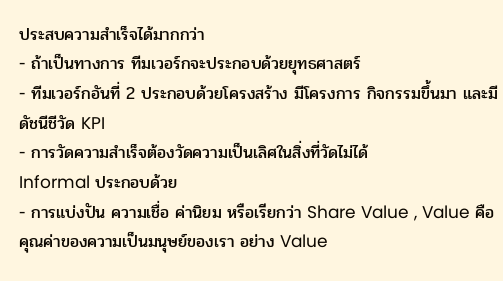ประสบความสำเร็จได้มากกว่า
- ถ้าเป็นทางการ ทีมเวอร์กจะประกอบด้วยยุทธศาสตร์
- ทีมเวอร์กอันที่ 2 ประกอบด้วยโครงสร้าง มีโครงการ กิจกรรมขึ้นมา และมีดัชนีชีวัด KPI
- การวัดความสำเร็จต้องวัดความเป็นเลิศในสิ่งที่วัดไม่ได้
Informal ประกอบด้วย
- การแบ่งปัน ความเชื่อ ค่านิยม หรือเรียกว่า Share Value , Value คือคุณค่าของความเป็นมนุษย์ของเรา อย่าง Value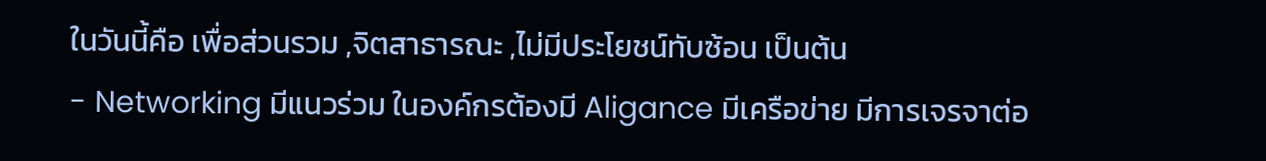ในวันนี้คือ เพื่อส่วนรวม ,จิตสาธารณะ ,ไม่มีประโยชน์ทับซ้อน เป็นต้น
- Networking มีแนวร่วม ในองค์กรต้องมี Aligance มีเครือข่าย มีการเจรจาต่อ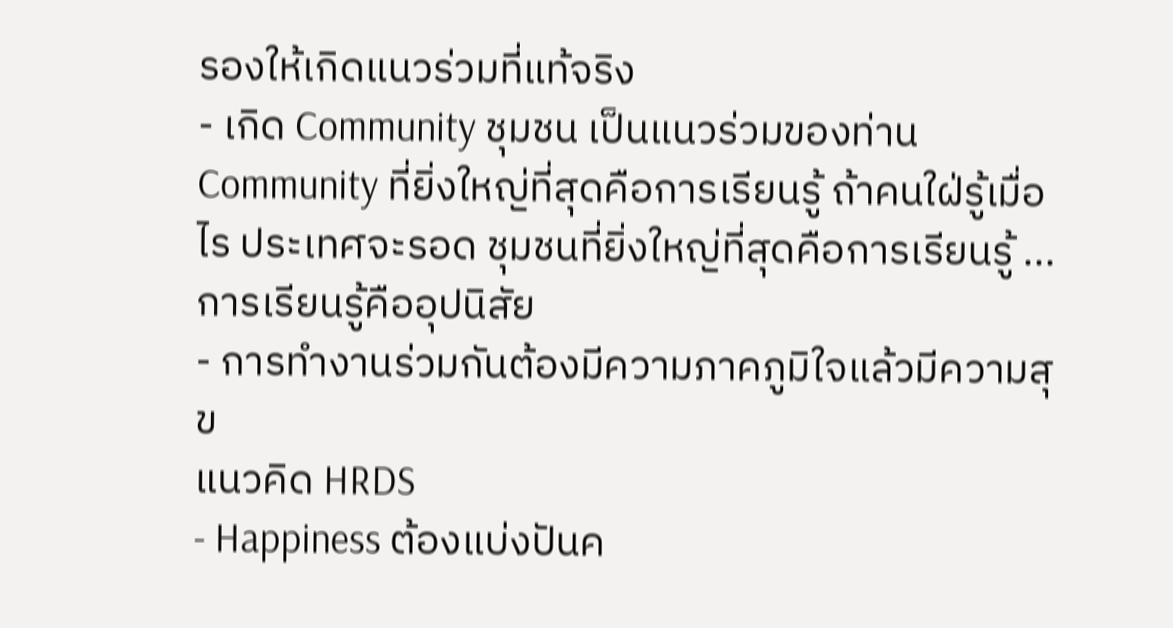รองให้เกิดแนวร่วมที่แท้จริง
- เกิด Community ชุมชน เป็นแนวร่วมของท่าน Community ที่ยิ่งใหญ่ที่สุดคือการเรียนรู้ ถ้าคนใฝ่รู้เมื่อไร ประเทศจะรอด ชุมชนที่ยิ่งใหญ่ที่สุดคือการเรียนรู้ ...การเรียนรู้คืออุปนิสัย
- การทำงานร่วมกันต้องมีความภาคภูมิใจแล้วมีความสุข
แนวคิด HRDS
- Happiness ต้องแบ่งปันค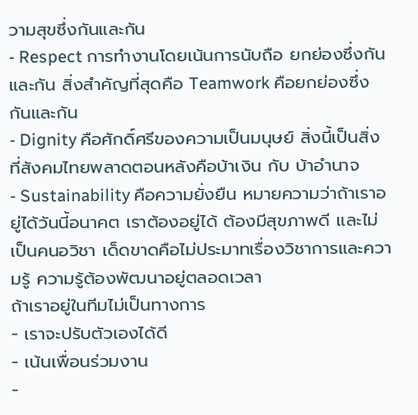วามสุขซึ่งกันและกัน
- Respect การทำงานโดยเน้นการนับถือ ยกย่องซึ่งกันและกัน สิ่งสำคัญที่สุดคือ Teamwork คือยกย่องซึ่งกันและกัน
- Dignity คือศักดิ์ศรีของความเป็นมนุษย์ สิ่งนี้เป็นสิ่งที่สังคมไทยพลาดตอนหลังคือบ้าเงิน กับ บ้าอำนาจ
- Sustainability คือความยั่งยืน หมายความว่าถ้าเราอยู่ได้วันนี้อนาคต เราต้องอยู่ได้ ต้องมีสุขภาพดี และไม่เป็นคนอวิชา เด็ดขาดคือไม่ประมาทเรื่องวิชาการและความรู้ ความรู้ต้องพัฒนาอยู่ตลอดเวลา
ถ้าเราอยู่ในทีมไม่เป็นทางการ
- เราจะปรับตัวเองได้ดี
- เน้นเพื่อนร่วมงาน
-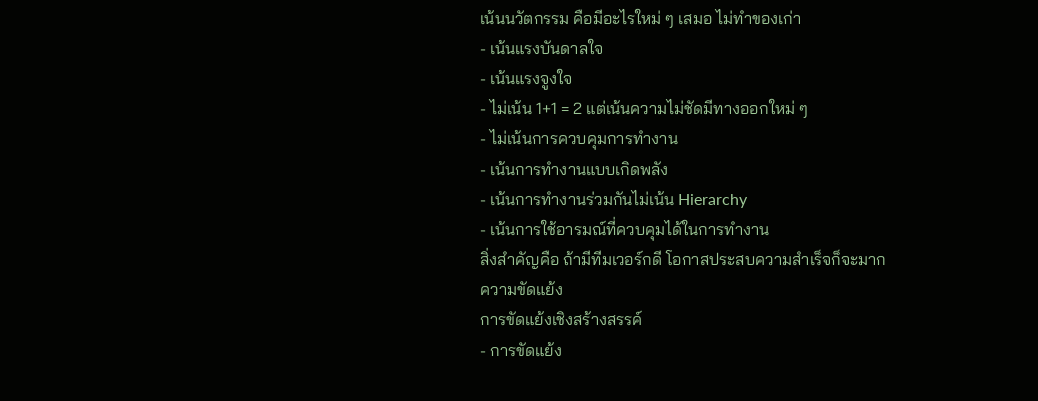เน้นนวัตกรรม คือมีอะไรใหม่ ๆ เสมอ ไม่ทำของเก่า
- เน้นแรงบันดาลใจ
- เน้นแรงจูงใจ
- ไม่เน้น 1+1 = 2 แต่เน้นความไม่ชัดมีทางออกใหม่ ๆ
- ไม่เน้นการควบคุมการทำงาน
- เน้นการทำงานแบบเกิดพลัง
- เน้นการทำงานร่วมกันไม่เน้น Hierarchy
- เน้นการใช้อารมณ์ที่ควบคุมได้ในการทำงาน
สิ่งสำคัญคือ ถ้ามีทีมเวอร์กดี โอกาสประสบความสำเร็จก็จะมาก
ความขัดแย้ง
การขัดแย้งเชิงสร้างสรรค์
- การขัดแย้ง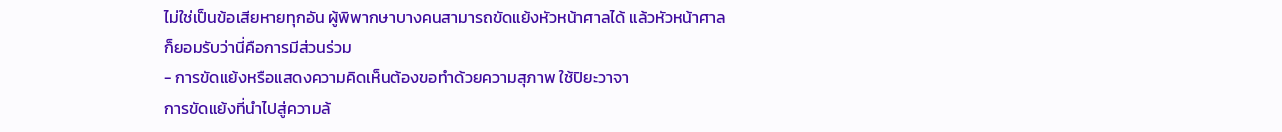ไม่ใช่เป็นข้อเสียหายทุกอัน ผู้พิพากษาบางคนสามารถขัดแย้งหัวหน้าศาลได้ แล้วหัวหน้าศาลก็ยอมรับว่านี่คือการมีส่วนร่วม
- การขัดแย้งหรือแสดงความคิดเห็นต้องขอทำด้วยความสุภาพ ใช้ปิยะวาจา
การขัดแย้งที่นำไปสู่ความล้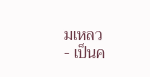มเหลว
- เป็นค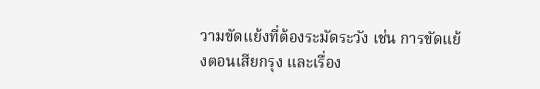วามขัดแย้งที่ต้องระมัดระวัง เช่น การขัดแย้งตอนเสียกรุง และเรื่อง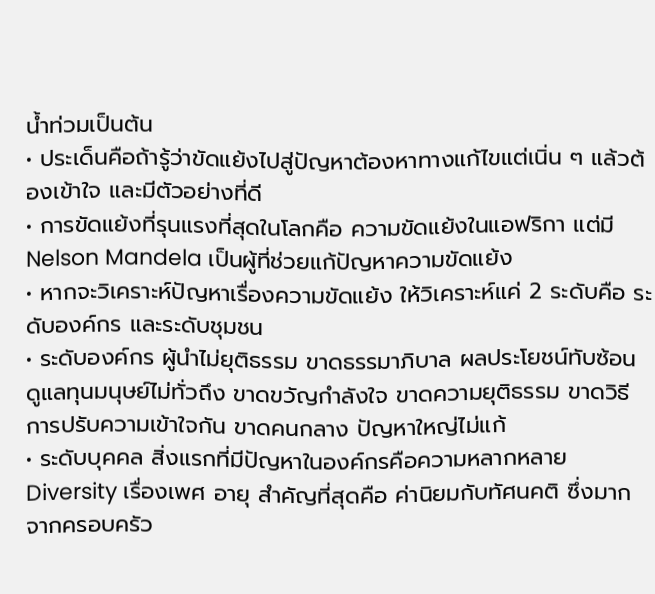น้ำท่วมเป็นต้น
• ประเด็นคือถ้ารู้ว่าขัดแย้งไปสู่ปัญหาต้องหาทางแก้ไขแต่เนิ่น ๆ แล้วต้องเข้าใจ และมีตัวอย่างที่ดี
• การขัดแย้งที่รุนแรงที่สุดในโลกคือ ความขัดแย้งในแอฟริกา แต่มี Nelson Mandela เป็นผู้ที่ช่วยแก้ปัญหาความขัดแย้ง
• หากจะวิเคราะห์ปัญหาเรื่องความขัดแย้ง ให้วิเคราะห์แค่ 2 ระดับคือ ระดับองค์กร และระดับชุมชน
• ระดับองค์กร ผู้นำไม่ยุติธรรม ขาดธรรมาภิบาล ผลประโยชน์ทับซ้อน ดูแลทุนมนุษย์ไม่ทั่วถึง ขาดขวัญกำลังใจ ขาดความยุติธรรม ขาดวิธีการปรับความเข้าใจกัน ขาดคนกลาง ปัญหาใหญ่ไม่แก้
• ระดับบุคคล สิ่งแรกที่มีปัญหาในองค์กรคือความหลากหลาย Diversity เรื่องเพศ อายุ สำคัญที่สุดคือ ค่านิยมกับทัศนคติ ซึ่งมากจากครอบครัว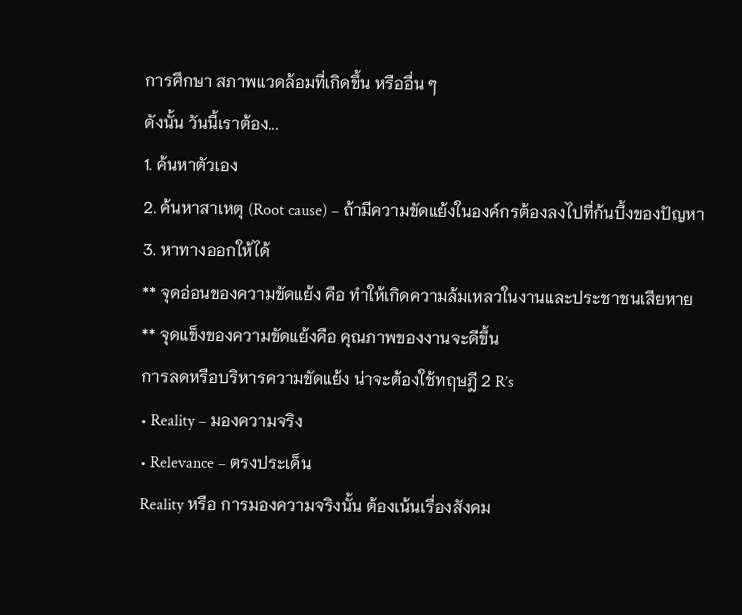การศึกษา สภาพแวดล้อมที่เกิดขึ้น หรืออื่น ๆ
ดังนั้น วันนี้เราต้อง...
1. ค้นหาตัวเอง
2. ค้นหาสาเหตุ (Root cause) – ถ้ามีความขัดแย้งในองค์กรต้องลงไปที่ก้นบึ้งของปัญหา
3. หาทางออกให้ได้
** จุดอ่อนของความขัดแย้ง คือ ทำให้เกิดความล้มเหลวในงานและประชาชนเสียหาย
** จุดแข็งของความขัดแย้งคือ คุณภาพของงานจะดีขึ้น
การลดหรือบริหารความขัดแย้ง น่าจะต้องใช้ทฤษฎี 2 R’s
• Reality – มองความจริง
• Relevance – ตรงประเด็น
Reality หรือ การมองความจริงนั้น ต้องเน้นเรื่องสังคม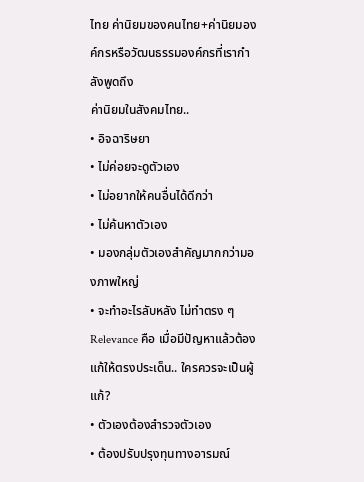ไทย ค่านิยมของคนไทย+ค่านิยมองค์กรหรือวัฒนธรรมองค์กรที่เรากำลังพูดถึง
ค่านิยมในสังคมไทย..
• อิจฉาริษยา
• ไม่ค่อยจะดูตัวเอง
• ไม่อยากให้คนอื่นได้ดีกว่า
• ไม่ค้นหาตัวเอง
• มองกลุ่มตัวเองสำคัญมากกว่ามองภาพใหญ่
• จะทำอะไรลับหลัง ไม่ทำตรง ๆ
Relevance คือ เมื่อมีปัญหาแล้วต้องแก้ให้ตรงประเด็น.. ใครควรจะเป็นผู้แก้?
• ตัวเองต้องสำรวจตัวเอง
• ต้องปรับปรุงทุนทางอารมณ์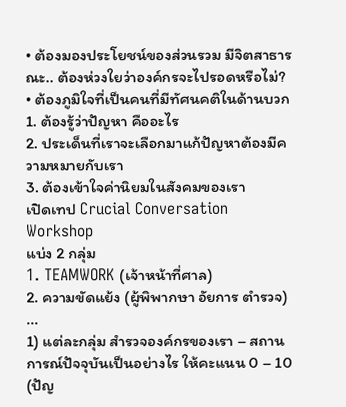• ต้องมองประโยชน์ของส่วนรวม มีจิตสาธารณะ.. ต้องห่วงใยว่าองค์กรจะไปรอดหรือไม่?
• ต้องภูมิใจที่เป็นคนที่มีทัศนคติในด้านบวก
1. ต้องรู้ว่าปัญหา คืออะไร
2. ประเด็นที่เราจะเลือกมาแก้ปัญหาต้องมีความหมายกับเรา
3. ต้องเข้าใจค่านิยมในสังคมของเรา
เปิดเทป Crucial Conversation
Workshop
แบ่ง 2 กลุ่ม
1. TEAMWORK (เจ้าหน้าที่ศาล)
2. ความขัดแย้ง (ผู้พิพากษา อัยการ ตำรวจ)
...
1) แต่ละกลุ่ม สำรวจองค์กรของเรา – สถานการณ์ปัจจุบันเป็นอย่างไร ให้คะแนน 0 – 10 (ปัญ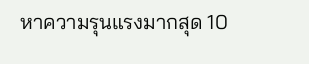หาความรุนแรงมากสุด 10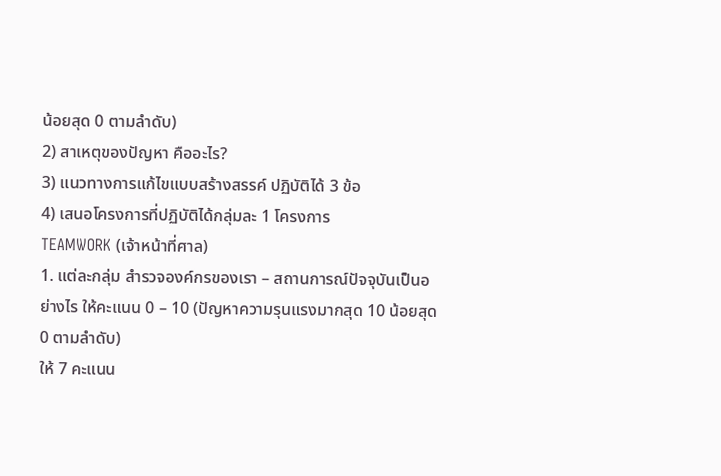น้อยสุด 0 ตามลำดับ)
2) สาเหตุของปัญหา คืออะไร?
3) แนวทางการแก้ไขแบบสร้างสรรค์ ปฏิบัติได้ 3 ข้อ
4) เสนอโครงการที่ปฏิบัติได้กลุ่มละ 1 โครงการ
TEAMWORK (เจ้าหน้าที่ศาล)
1. แต่ละกลุ่ม สำรวจองค์กรของเรา – สถานการณ์ปัจจุบันเป็นอย่างไร ให้คะแนน 0 – 10 (ปัญหาความรุนแรงมากสุด 10 น้อยสุด 0 ตามลำดับ)
ให้ 7 คะแนน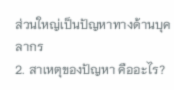ส่วนใหญ่เป็นปัญหาทางด้านบุคลากร
2. สาเหตุของปัญหา คืออะไร?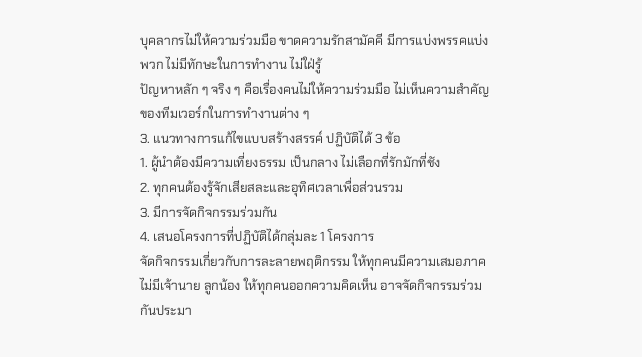บุคลากรไม่ให้ความร่วมมือ ขาดความรักสามัคคี มีการแบ่งพรรคแบ่งพวก ไม่มีทักษะในการทำงาน ไม่ใฝ่รู้
ปัญหาหลัก ๆ จริง ๆ คือเรื่องคนไม่ให้ความร่วมมือ ไม่เห็นความสำคัญของทีมเวอร์กในการทำงานต่าง ๆ
3. แนวทางการแก้ไขแบบสร้างสรรค์ ปฏิบัติได้ 3 ข้อ
1. ผู้นำต้องมีความเที่ยงธรรม เป็นกลาง ไม่เลือกที่รักมักที่ชัง
2. ทุกคนต้องรู้จักเสียสละและอุทิศเวลาเพื่อส่วนรวม
3. มีการจัดกิจกรรมร่วมกัน
4. เสนอโครงการที่ปฏิบัติได้กลุ่มละ 1 โครงการ
จัดกิจกรรมเกี่ยวกับการละลายพฤติกรรม ให้ทุกคนมีความเสมอภาค ไม่มีเจ้านาย ลูกน้อง ให้ทุกคนออกความคิดเห็น อาจจัดกิจกรรมร่วมกันประมา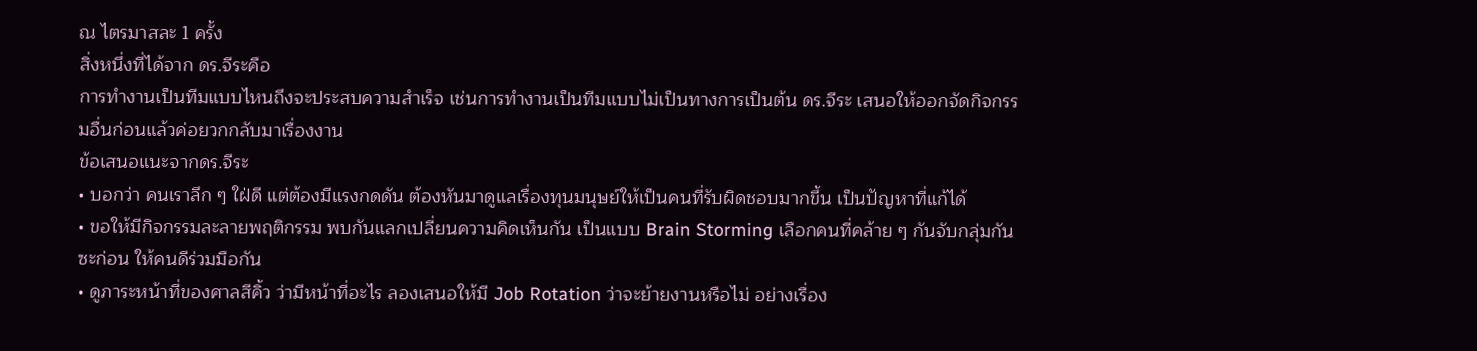ณ ไตรมาสละ 1 ครั้ง
สิ่งหนึ่งที่ได้จาก ดร.จีระคือ
การทำงานเป็นทีมแบบไหนถึงจะประสบความสำเร็จ เช่นการทำงานเป็นทีมแบบไม่เป็นทางการเป็นต้น ดร.จีระ เสนอให้ออกจัดกิจกรรมอื่นก่อนแล้วค่อยวกกลับมาเรื่องงาน
ข้อเสนอแนะจากดร.จีระ
• บอกว่า คนเราลึก ๆ ใฝ่ดี แต่ต้องมีแรงกดดัน ต้องหันมาดูแลเรื่องทุนมนุษย์ให้เป็นคนที่รับผิดชอบมากขึ้น เป็นปัญหาที่แก้ได้
• ขอให้มีกิจกรรมละลายพฤติกรรม พบกันแลกเปลี่ยนความคิดเห็นกัน เป็นแบบ Brain Storming เลือกคนที่คล้าย ๆ กันจับกลุ่มกันซะก่อน ให้คนดีร่วมมือกัน
• ดูภาระหน้าที่ของศาลสีคิ้ว ว่ามีหน้าที่อะไร ลองเสนอให้มี Job Rotation ว่าจะย้ายงานหรือไม่ อย่างเรื่อง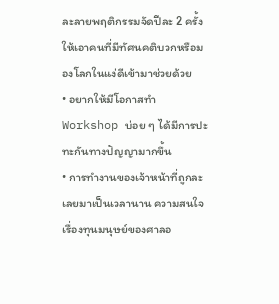ละลายพฤติกรรมจัดปีละ 2 ครั้งให้เอาคนที่มีทัศนคติบวกหรือมองโลกในแง่ดีเข้ามาช่วยด้วย
• อยากให้มีโอกาสทำ Workshop บ่อย ๆ ได้มีการปะทะกันทางปัญญามากขึ้น
• การทำงานของเจ้าหน้าที่ถูกละเลยมาเป็นเวลานาน ความสนใจเรื่องทุนมนุษย์ของศาลอ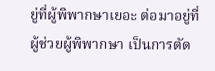ยู่ที่ผู้พิพากษาเยอะ ต่อมาอยู่ที่ผู้ช่วยผู้พิพากษา เป็นการตัด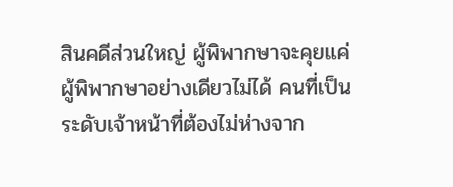สินคดีส่วนใหญ่ ผู้พิพากษาจะคุยแค่ผู้พิพากษาอย่างเดียวไม่ได้ คนที่เป็นระดับเจ้าหน้าที่ต้องไม่ห่างจาก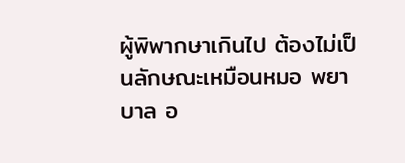ผู้พิพากษาเกินไป ต้องไม่เป็นลักษณะเหมือนหมอ พยาบาล อ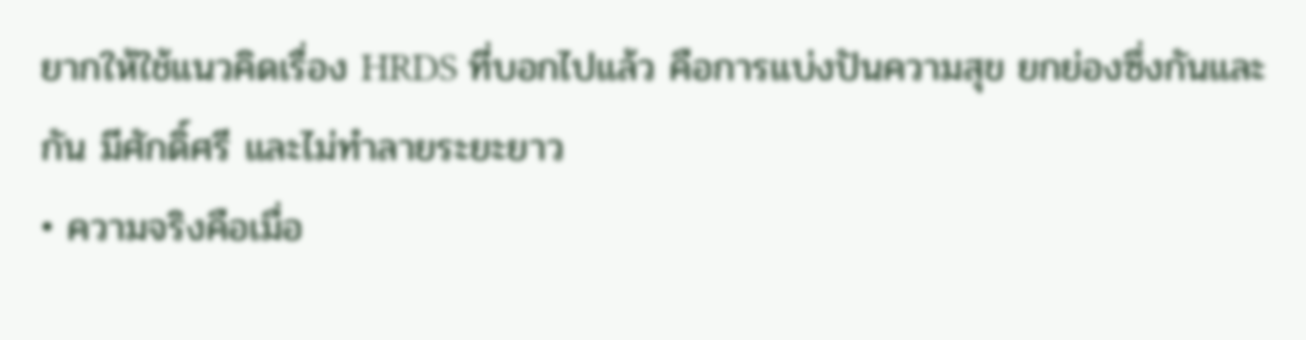ยากให้ใช้แนวคิดเรื่อง HRDS ที่บอกไปแล้ว คือการแบ่งปันความสุข ยกย่องซึ่งกันและกัน มีศักดิ์ศรี และไม่ทำลายระยะยาว
• ความจริงคือเมื่อ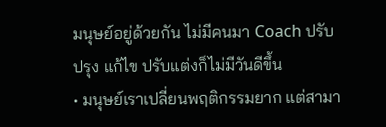มนุษย์อยู่ด้วยกัน ไม่มีคนมา Coach ปรับปรุง แก้ไข ปรับแต่งก็ไม่มีวันดีขึ้น
• มนุษย์เราเปลี่ยนพฤติกรรมยาก แต่สามา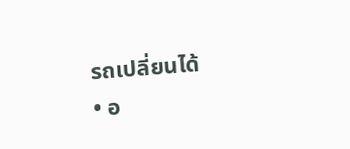รถเปลี่ยนได้
• อ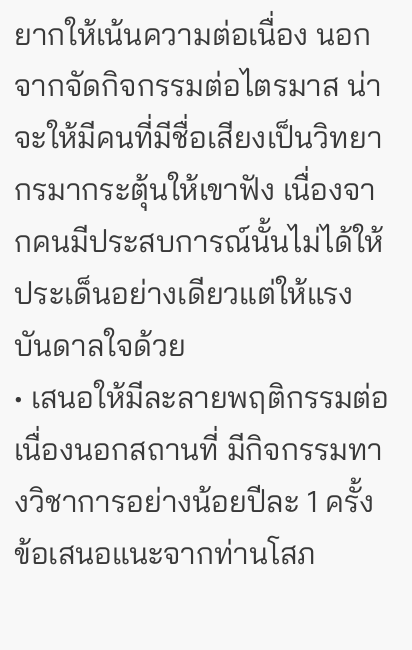ยากให้เน้นความต่อเนื่อง นอกจากจัดกิจกรรมต่อไตรมาส น่าจะให้มีคนที่มีชื่อเสียงเป็นวิทยากรมากระตุ้นให้เขาฟัง เนื่องจากคนมีประสบการณ์นั้นไม่ได้ให้ประเด็นอย่างเดียวแต่ให้แรงบันดาลใจด้วย
• เสนอให้มีละลายพฤติกรรมต่อเนื่องนอกสถานที่ มีกิจกรรมทางวิชาการอย่างน้อยปีละ 1 ครั้ง
ข้อเสนอแนะจากท่านโสภ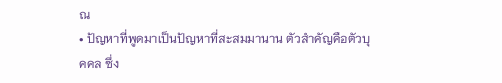ณ
• ปัญหาที่พูดมาเป็นปัญหาที่สะสมมานาน ตัวสำคัญคือตัวบุคคล ซึ่ง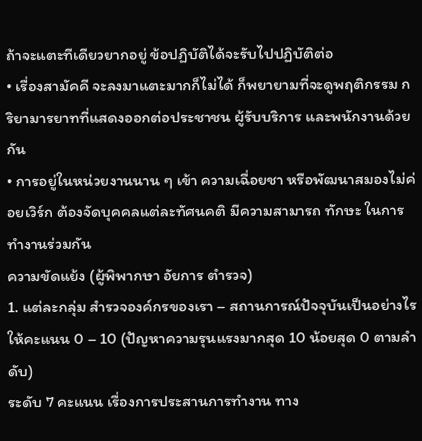ถ้าจะแตะทีเดียวยากอยู่ ข้อปฏิบัติได้จะรับไปปฏิบัติต่อ
• เรื่องสามัคคี จะลงมาแตะมากก็ไม่ได้ ก็พยายามที่จะดูพฤติกรรม กริยามารยาทที่แสดงออกต่อประชาชน ผู้รับบริการ และพนักงานด้วยกัน
• การอยู่ในหน่วยงานนาน ๆ เข้า ความเฉื่อยชา หรือพัฒนาสมองไม่ค่อยเวิร์ก ต้องจัดบุคคลแต่ละทัศนคติ มีความสามารถ ทักษะ ในการทำงานร่วมกัน
ความขัดแย้ง (ผู้พิพากษา อัยการ ตำรวจ)
1. แต่ละกลุ่ม สำรวจองค์กรของเรา – สถานการณ์ปัจจุบันเป็นอย่างไร ให้คะแนน 0 – 10 (ปัญหาความรุนแรงมากสุด 10 น้อยสุด 0 ตามลำดับ)
ระดับ 7 คะแนน เรื่องการประสานการทำงาน ทาง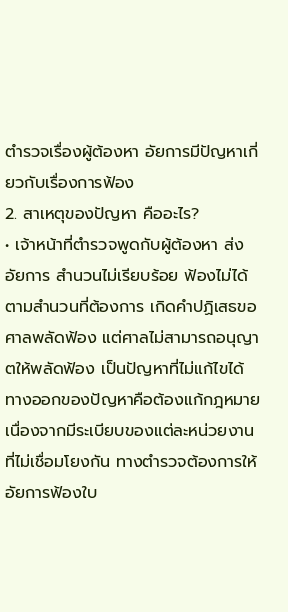ตำรวจเรื่องผู้ต้องหา อัยการมีปัญหาเกี่ยวกับเรื่องการฟ้อง
2. สาเหตุของปัญหา คืออะไร?
• เจ้าหน้าที่ตำรวจพูดกับผู้ต้องหา ส่งอัยการ สำนวนไม่เรียบร้อย ฟ้องไม่ได้ตามสำนวนที่ต้องการ เกิดคำปฏิเสธขอศาลพลัดฟ้อง แต่ศาลไม่สามารถอนุญาตให้พลัดฟ้อง เป็นปัญหาที่ไม่แก้ไขได้ ทางออกของปัญหาคือต้องแก้กฎหมายเนื่องจากมีระเบียบของแต่ละหน่วยงานที่ไม่เชื่อมโยงกัน ทางตำรวจต้องการให้อัยการฟ้องใบ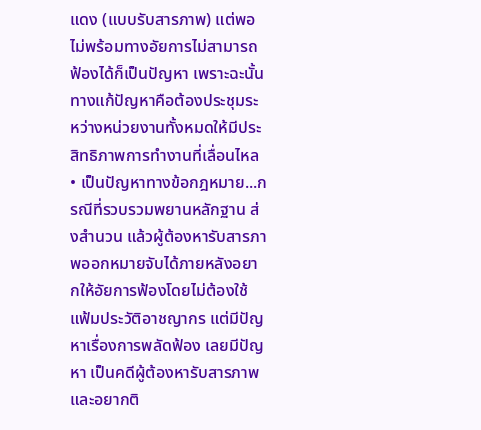แดง (แบบรับสารภาพ) แต่พอไม่พร้อมทางอัยการไม่สามารถฟ้องได้ก็เป็นปัญหา เพราะฉะนั้นทางแก้ปัญหาคือต้องประชุมระหว่างหน่วยงานทั้งหมดให้มีประสิทธิภาพการทำงานที่เลื่อนไหล
• เป็นปัญหาทางข้อกฎหมาย...กรณีที่รวบรวมพยานหลักฐาน ส่งสำนวน แล้วผู้ต้องหารับสารภาพออกหมายจับได้ภายหลังอยากให้อัยการฟ้องโดยไม่ต้องใช้แฟ้มประวัติอาชญากร แต่มีปัญหาเรื่องการพลัดฟ้อง เลยมีปัญหา เป็นคดีผู้ต้องหารับสารภาพ และอยากติ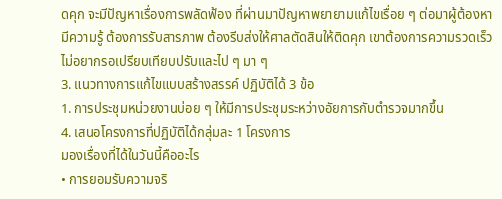ดคุก จะมีปัญหาเรื่องการพลัดฟ้อง ที่ผ่านมาปัญหาพยายามแก้ไขเรื่อย ๆ ต่อมาผู้ต้องหามีความรู้ ต้องการรับสารภาพ ต้องรีบส่งให้ศาลตัดสินให้ติดคุก เขาต้องการความรวดเร็ว ไม่อยากรอเปรียบเทียบปรับและไป ๆ มา ๆ
3. แนวทางการแก้ไขแบบสร้างสรรค์ ปฏิบัติได้ 3 ข้อ
1. การประชุมหน่วยงานบ่อย ๆ ให้มีการประชุมระหว่างอัยการกับตำรวจมากขึ้น
4. เสนอโครงการที่ปฏิบัติได้กลุ่มละ 1 โครงการ
มองเรื่องที่ได้ในวันนี้คืออะไร
• การยอมรับความจริ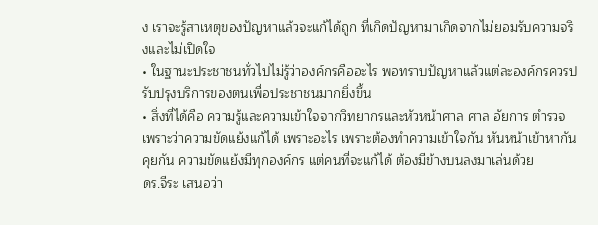ง เราจะรู้สาเหตุของปัญหาแล้วจะแก้ได้ถูก ที่เกิดปัญหามาเกิดจากไม่ยอมรับความจริงและไม่เปิดใจ
• ในฐานะประชาชนทั่วไปไม่รู้ว่าองค์กรคืออะไร พอทราบปัญหาแล้วแต่ละองค์กรควรปรับปรุงบริการของตนเพื่อประชาชนมากยิ่งขึ้น
• สิ่งที่ได้คือ ความรู้และความเข้าใจจากวิทยากรและหัวหน้าศาล ศาล อัยการ ตำรวจ เพราะว่าความขัดแย้งแก้ได้ เพราะอะไร เพราะต้องทำความเข้าใจกัน หันหน้าเข้าหากัน คุยกัน ความขัดแย้งมีทุกองค์กร แต่คนที่จะแก้ได้ ต้องมีข้างบนลงมาเล่นด้วย
ดร.จีระ เสนอว่า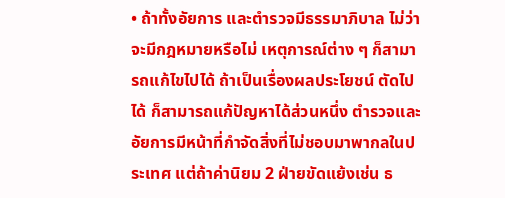• ถ้าทั้งอัยการ และตำรวจมีธรรมาภิบาล ไม่ว่าจะมีกฎหมายหรือไม่ เหตุการณ์ต่าง ๆ ก็สามารถแก้ไขไปได้ ถ้าเป็นเรื่องผลประโยชน์ ตัดไปได้ ก็สามารถแก้ปัญหาได้ส่วนหนึ่ง ตำรวจและอัยการมีหน้าที่กำจัดสิ่งที่ไม่ชอบมาพากลในประเทศ แต่ถ้าค่านิยม 2 ฝ่ายขัดแย้งเช่น ธ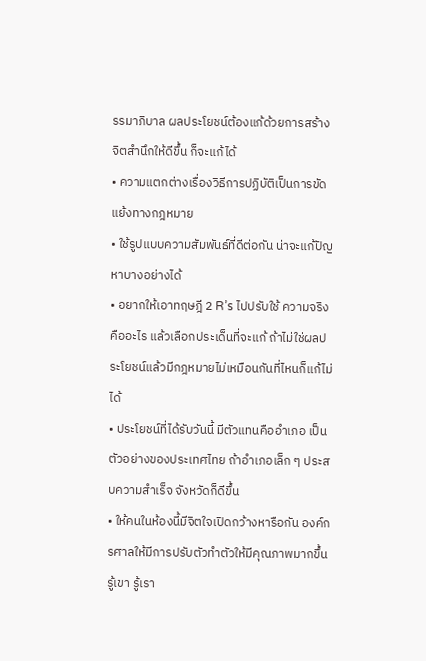รรมาภิบาล ผลประโยชน์ต้องแก้ด้วยการสร้างจิตสำนึกให้ดีขึ้น ก็จะแก้ได้
• ความแตกต่างเรื่องวิธีการปฏิบัติเป็นการขัดแย้งทางกฎหมาย
• ใช้รูปแบบความสัมพันธ์ที่ดีต่อกัน น่าจะแก้ปัญหาบางอย่างได้
• อยากให้เอาทฤษฎี 2 R’s ไปปรับใช้ ความจริงคืออะไร แล้วเลือกประเด็นที่จะแก้ ถ้าไม่ใช่ผลประโยชน์แล้วมีกฎหมายไม่เหมือนกันที่ไหนก็แก้ไม่ได้
• ประโยชน์ที่ได้รับวันนี้ มีตัวแทนคืออำเภอ เป็นตัวอย่างของประเทศไทย ถ้าอำเภอเล็ก ๆ ประสบความสำเร็จ จังหวัดก็ดีขึ้น
• ให้คนในห้องนี้มีจิตใจเปิดกว้างหารือกัน องค์กรศาลให้มีการปรับตัวทำตัวให้มีคุณภาพมากขึ้น รู้เขา รู้เรา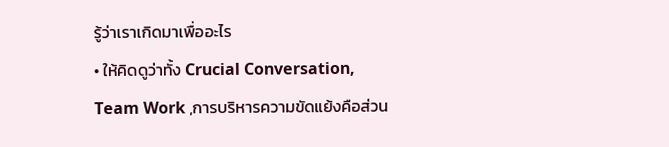รู้ว่าเราเกิดมาเพื่ออะไร
• ให้คิดดูว่าทั้ง Crucial Conversation, Team Work ,การบริหารความขัดแย้งคือส่วน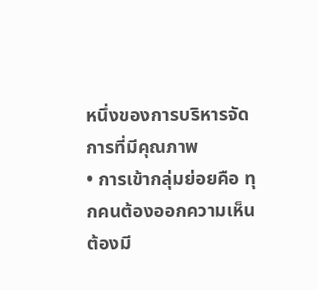หนึ่งของการบริหารจัดการที่มีคุณภาพ
• การเข้ากลุ่มย่อยคือ ทุกคนต้องออกความเห็น ต้องมี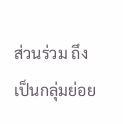ส่วนร่วม ถึงเป็นกลุ่มย่อย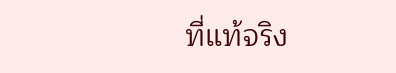ที่แท้จริง